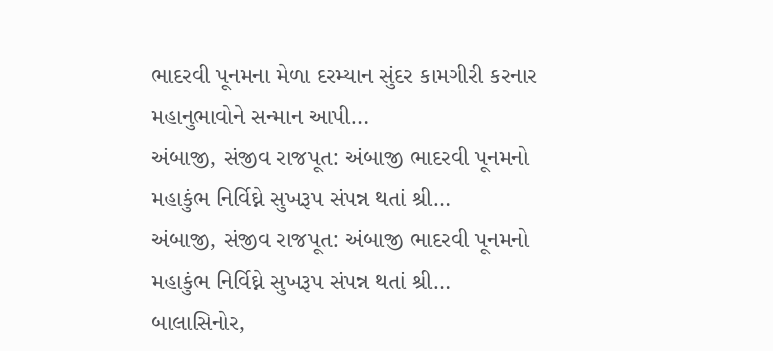ભાદરવી પૂનમના મેળા દરમ્યાન સુંદર કામગીરી કરનાર મહાનુભાવોને સન્માન આપી…
અંબાજી, સંજીવ રાજપૂત: અંબાજી ભાદરવી પૂનમનો મહાકુંભ નિર્વિઘ્ને સુખરૂપ સંપન્ન થતાં શ્રી…
અંબાજી, સંજીવ રાજપૂત: અંબાજી ભાદરવી પૂનમનો મહાકુંભ નિર્વિઘ્ને સુખરૂપ સંપન્ન થતાં શ્રી…
બાલાસિનોર,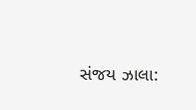સંજય ઝાલા: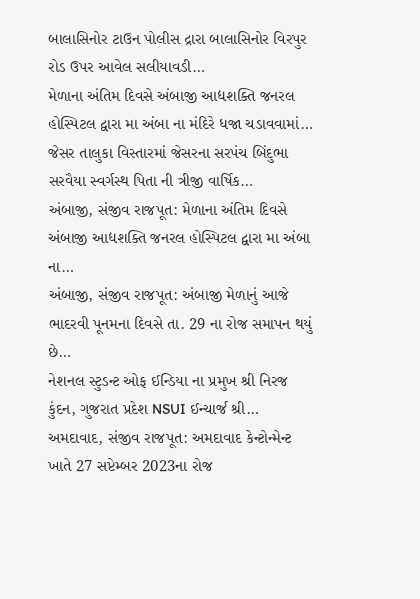બાલાસિનોર ટાઉન પોલીસ દ્રારા બાલાસિનોર વિરપુર રોડ ઉપર આવેલ સલીયાવડી…
મેળાના અંતિમ દિવસે અંબાજી આદ્યશક્તિ જનરલ હોસ્પિટલ દ્વારા મા અંબા ના મંદિરે ધજા ચડાવવામાં…
જેસર તાલુકા વિસ્તારમાં જેસરના સરપંચ બિંદુભા સરવૈયા સ્વર્ગસ્થ પિતા ની ત્રીજી વાર્ષિક…
અંબાજી, સંજીવ રાજપૂત: મેળાના અંતિમ દિવસે અંબાજી આદ્યશક્તિ જનરલ હોસ્પિટલ દ્વારા મા અંબા ના…
અંબાજી, સંજીવ રાજપૂત: અંબાજી મેળાનું આજે ભાદરવી પૂનમના દિવસે તા. 29 ના રોજ સમાપન થયું છે…
નેશનલ સ્ટુડન્ટ ઓફ ઈન્ડિયા ના પ્રમુખ શ્રી નિરજ કુંદન, ગુજરાત પ્રદેશ NSUI ઈન્ચાર્જ શ્રી…
અમદાવાદ, સંજીવ રાજપૂત: અમદાવાદ કેન્ટોન્મેન્ટ ખાતે 27 સપ્ટેમ્બર 2023ના રોજ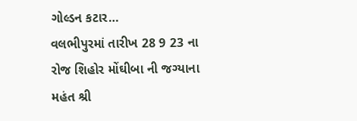ગોલ્ડન કટાર…
વલભીપુરમાં તારીખ 28 9 23 ના રોજ શિહોર મોંઘીબા ની જગ્યાના મહંત શ્રી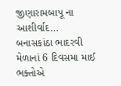જીણારામબાપૂ ના આશીર્વાદ…
બનાસકાંઠા ભાદરવી મેળાનાં 6 દિવસમા માઈ ભક્તોએ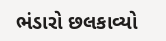ભંડારો છલકાવ્યો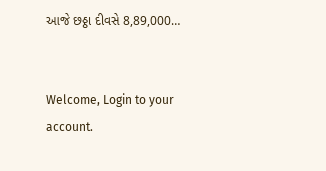આજે છઠ્ઠા દીવસે 8,89,000…


Welcome, Login to your account.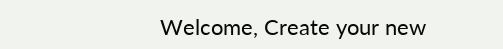Welcome, Create your new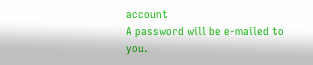account
A password will be e-mailed to you.